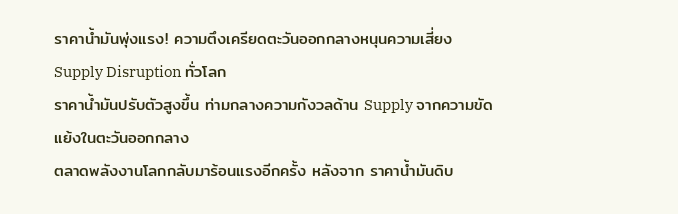ราคาน้ำมันพุ่งแรง! ความตึงเครียดตะวันออกกลางหนุนความเสี่ยง Supply Disruption ทั่วโลก
ราคาน้ำมันปรับตัวสูงขึ้น ท่ามกลางความกังวลด้าน Supply จากความขัดแย้งในตะวันออกกลาง
ตลาดพลังงานโลกกลับมาร้อนแรงอีกครั้ง หลังจาก ราคาน้ำมันดิบ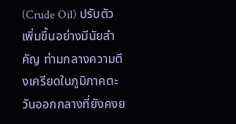(Crude Oil) ปรับตัวเพิ่มขึ้นอย่างมีนัยสำคัญ ท่ามกลางความตึงเครียดในภูมิภาคตะวันออกกลางที่ยังคงย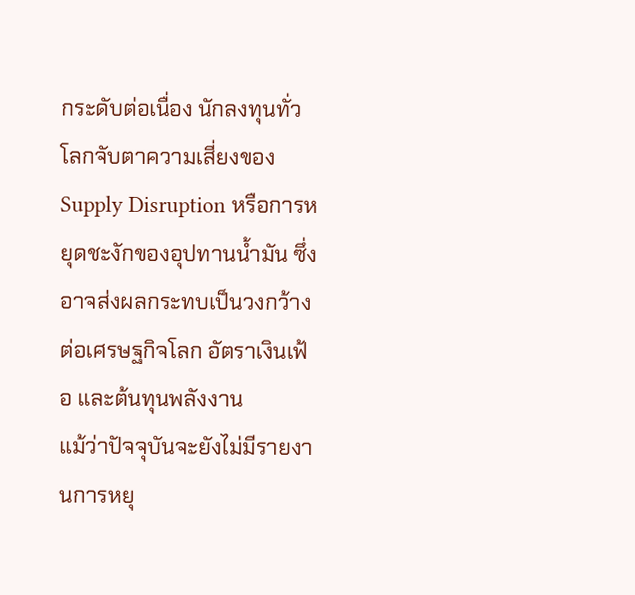กระดับต่อเนื่อง นักลงทุนทั่วโลกจับตาความเสี่ยงของ Supply Disruption หรือการหยุดชะงักของอุปทานน้ำมัน ซึ่งอาจส่งผลกระทบเป็นวงกว้างต่อเศรษฐกิจโลก อัตราเงินเฟ้อ และต้นทุนพลังงาน
แม้ว่าปัจจุบันจะยังไม่มีรายงานการหยุ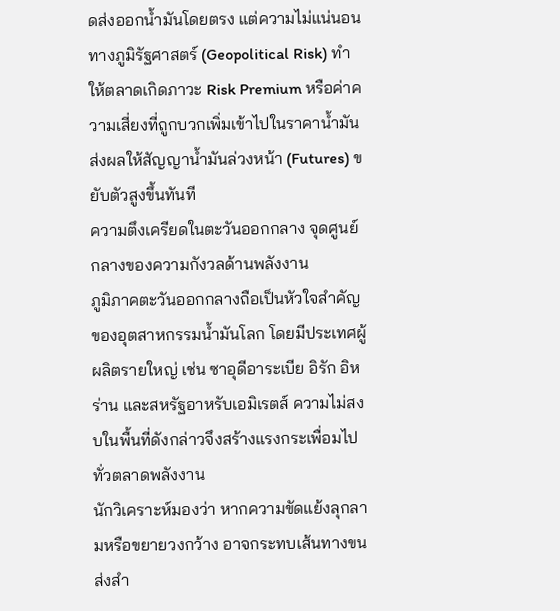ดส่งออกน้ำมันโดยตรง แต่ความไม่แน่นอนทางภูมิรัฐศาสตร์ (Geopolitical Risk) ทำให้ตลาดเกิดภาวะ Risk Premium หรือค่าความเสี่ยงที่ถูกบวกเพิ่มเข้าไปในราคาน้ำมัน ส่งผลให้สัญญาน้ำมันล่วงหน้า (Futures) ขยับตัวสูงขึ้นทันที
ความตึงเครียดในตะวันออกกลาง จุดศูนย์กลางของความกังวลด้านพลังงาน
ภูมิภาคตะวันออกกลางถือเป็นหัวใจสำคัญของอุตสาหกรรมน้ำมันโลก โดยมีประเทศผู้ผลิตรายใหญ่ เช่น ซาอุดีอาระเบีย อิรัก อิหร่าน และสหรัฐอาหรับเอมิเรตส์ ความไม่สงบในพื้นที่ดังกล่าวจึงสร้างแรงกระเพื่อมไปทั่วตลาดพลังงาน
นักวิเคราะห์มองว่า หากความขัดแย้งลุกลามหรือขยายวงกว้าง อาจกระทบเส้นทางขนส่งสำ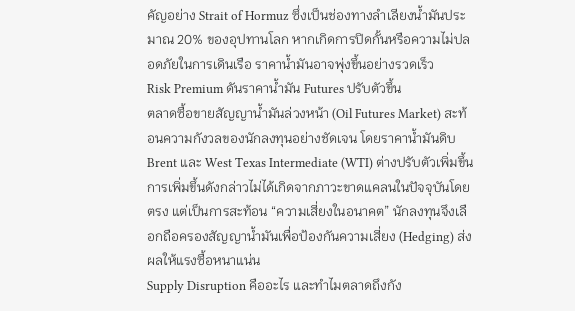คัญอย่าง Strait of Hormuz ซึ่งเป็นช่องทางลำเลียงน้ำมันประมาณ 20% ของอุปทานโลก หากเกิดการปิดกั้นหรือความไม่ปลอดภัยในการเดินเรือ ราคาน้ำมันอาจพุ่งขึ้นอย่างรวดเร็ว
Risk Premium ดันราคาน้ำมัน Futures ปรับตัวขึ้น
ตลาดซื้อขายสัญญาน้ำมันล่วงหน้า (Oil Futures Market) สะท้อนความกังวลของนักลงทุนอย่างชัดเจน โดยราคาน้ำมันดิบ Brent และ West Texas Intermediate (WTI) ต่างปรับตัวเพิ่มขึ้น
การเพิ่มขึ้นดังกล่าวไม่ได้เกิดจากภาวะขาดแคลนในปัจจุบันโดยตรง แต่เป็นการสะท้อน “ความเสี่ยงในอนาคต” นักลงทุนจึงเลือกถือครองสัญญาน้ำมันเพื่อป้องกันความเสี่ยง (Hedging) ส่งผลให้แรงซื้อหนาแน่น
Supply Disruption คืออะไร และทำไมตลาดถึงกัง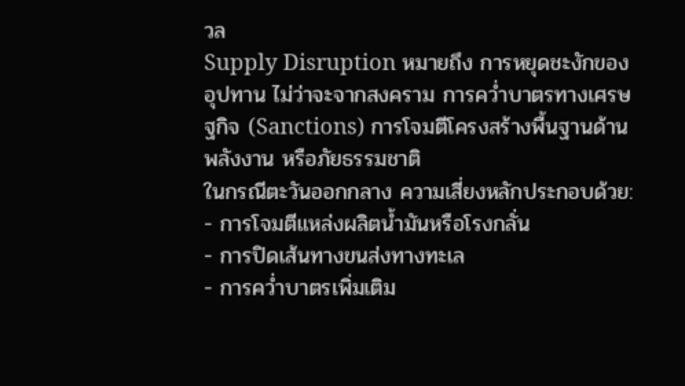วล
Supply Disruption หมายถึง การหยุดชะงักของอุปทาน ไม่ว่าจะจากสงคราม การคว่ำบาตรทางเศรษฐกิจ (Sanctions) การโจมตีโครงสร้างพื้นฐานด้านพลังงาน หรือภัยธรรมชาติ
ในกรณีตะวันออกกลาง ความเสี่ยงหลักประกอบด้วย:
- การโจมตีแหล่งผลิตน้ำมันหรือโรงกลั่น
- การปิดเส้นทางขนส่งทางทะเล
- การคว่ำบาตรเพิ่มเติม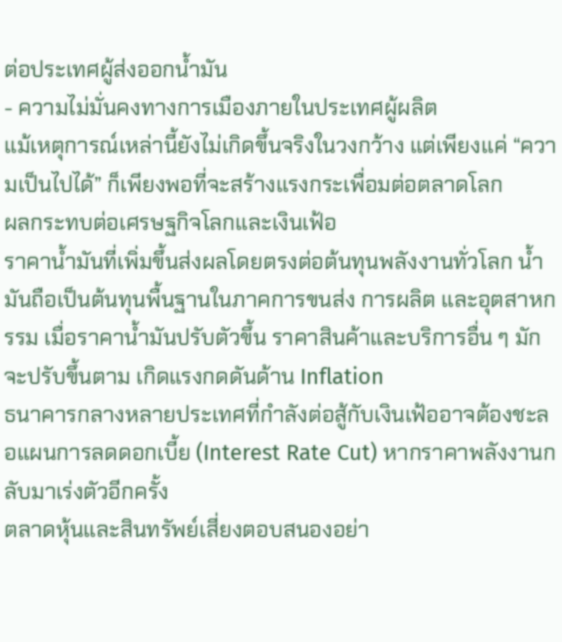ต่อประเทศผู้ส่งออกน้ำมัน
- ความไม่มั่นคงทางการเมืองภายในประเทศผู้ผลิต
แม้เหตุการณ์เหล่านี้ยังไม่เกิดขึ้นจริงในวงกว้าง แต่เพียงแค่ “ความเป็นไปได้” ก็เพียงพอที่จะสร้างแรงกระเพื่อมต่อตลาดโลก
ผลกระทบต่อเศรษฐกิจโลกและเงินเฟ้อ
ราคาน้ำมันที่เพิ่มขึ้นส่งผลโดยตรงต่อต้นทุนพลังงานทั่วโลก น้ำมันถือเป็นต้นทุนพื้นฐานในภาคการขนส่ง การผลิต และอุตสาหกรรม เมื่อราคาน้ำมันปรับตัวขึ้น ราคาสินค้าและบริการอื่น ๆ มักจะปรับขึ้นตาม เกิดแรงกดดันด้าน Inflation
ธนาคารกลางหลายประเทศที่กำลังต่อสู้กับเงินเฟ้ออาจต้องชะลอแผนการลดดอกเบี้ย (Interest Rate Cut) หากราคาพลังงานกลับมาเร่งตัวอีกครั้ง
ตลาดหุ้นและสินทรัพย์เสี่ยงตอบสนองอย่า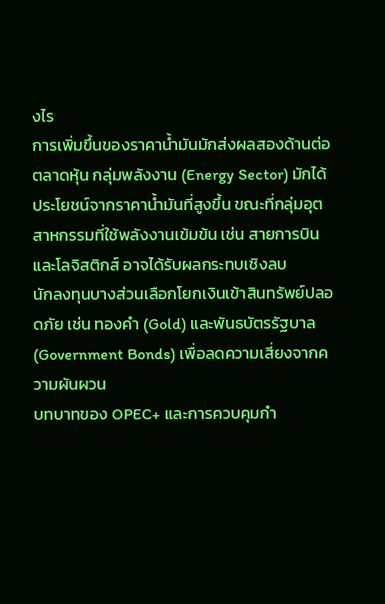งไร
การเพิ่มขึ้นของราคาน้ำมันมักส่งผลสองด้านต่อตลาดหุ้น กลุ่มพลังงาน (Energy Sector) มักได้ประโยชน์จากราคาน้ำมันที่สูงขึ้น ขณะที่กลุ่มอุตสาหกรรมที่ใช้พลังงานเข้มข้น เช่น สายการบิน และโลจิสติกส์ อาจได้รับผลกระทบเชิงลบ
นักลงทุนบางส่วนเลือกโยกเงินเข้าสินทรัพย์ปลอดภัย เช่น ทองคำ (Gold) และพันธบัตรรัฐบาล (Government Bonds) เพื่อลดความเสี่ยงจากความผันผวน
บทบาทของ OPEC+ และการควบคุมกำ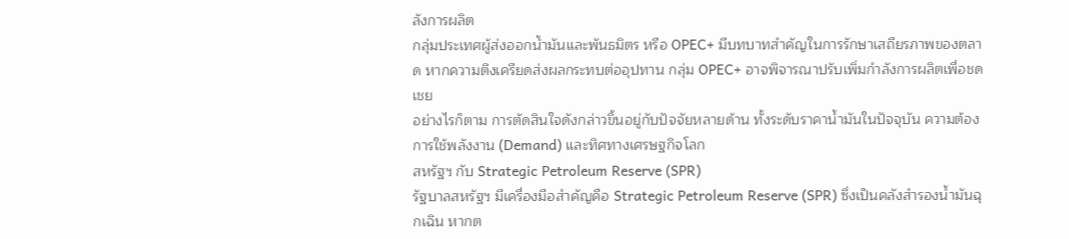ลังการผลิต
กลุ่มประเทศผู้ส่งออกน้ำมันและพันธมิตร หรือ OPEC+ มีบทบาทสำคัญในการรักษาเสถียรภาพของตลาด หากความตึงเครียดส่งผลกระทบต่ออุปทาน กลุ่ม OPEC+ อาจพิจารณาปรับเพิ่มกำลังการผลิตเพื่อชดเชย
อย่างไรก็ตาม การตัดสินใจดังกล่าวขึ้นอยู่กับปัจจัยหลายด้าน ทั้งระดับราคาน้ำมันในปัจจุบัน ความต้องการใช้พลังงาน (Demand) และทิศทางเศรษฐกิจโลก
สหรัฐฯ กับ Strategic Petroleum Reserve (SPR)
รัฐบาลสหรัฐฯ มีเครื่องมือสำคัญคือ Strategic Petroleum Reserve (SPR) ซึ่งเป็นคลังสำรองน้ำมันฉุกเฉิน หากต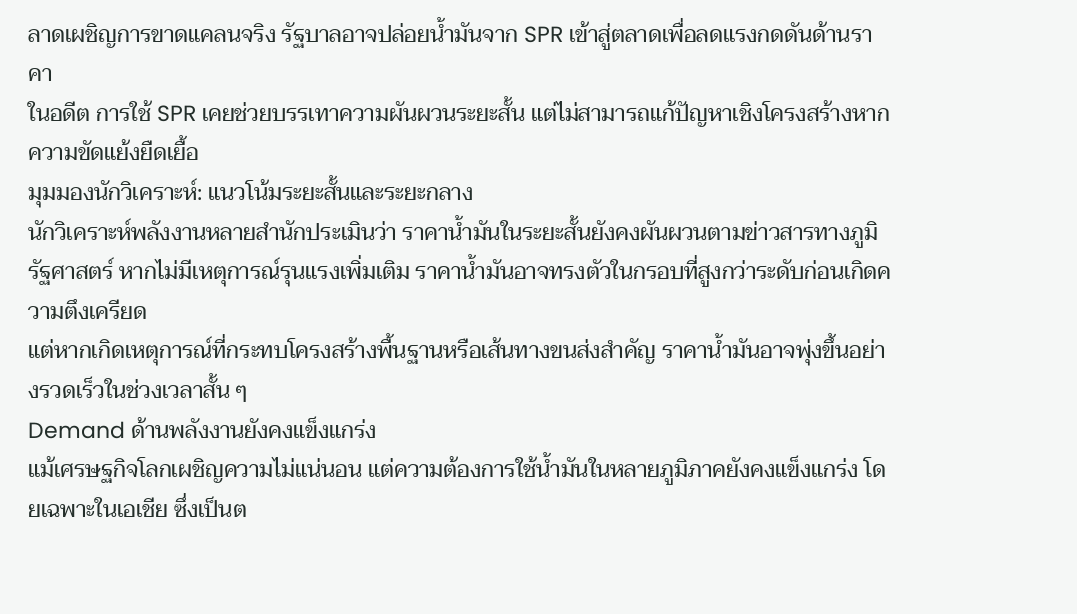ลาดเผชิญการขาดแคลนจริง รัฐบาลอาจปล่อยน้ำมันจาก SPR เข้าสู่ตลาดเพื่อลดแรงกดดันด้านราคา
ในอดีต การใช้ SPR เคยช่วยบรรเทาความผันผวนระยะสั้น แต่ไม่สามารถแก้ปัญหาเชิงโครงสร้างหากความขัดแย้งยืดเยื้อ
มุมมองนักวิเคราะห์: แนวโน้มระยะสั้นและระยะกลาง
นักวิเคราะห์พลังงานหลายสำนักประเมินว่า ราคาน้ำมันในระยะสั้นยังคงผันผวนตามข่าวสารทางภูมิรัฐศาสตร์ หากไม่มีเหตุการณ์รุนแรงเพิ่มเติม ราคาน้ำมันอาจทรงตัวในกรอบที่สูงกว่าระดับก่อนเกิดความตึงเครียด
แต่หากเกิดเหตุการณ์ที่กระทบโครงสร้างพื้นฐานหรือเส้นทางขนส่งสำคัญ ราคาน้ำมันอาจพุ่งขึ้นอย่างรวดเร็วในช่วงเวลาสั้น ๆ
Demand ด้านพลังงานยังคงแข็งแกร่ง
แม้เศรษฐกิจโลกเผชิญความไม่แน่นอน แต่ความต้องการใช้น้ำมันในหลายภูมิภาคยังคงแข็งแกร่ง โดยเฉพาะในเอเชีย ซึ่งเป็นต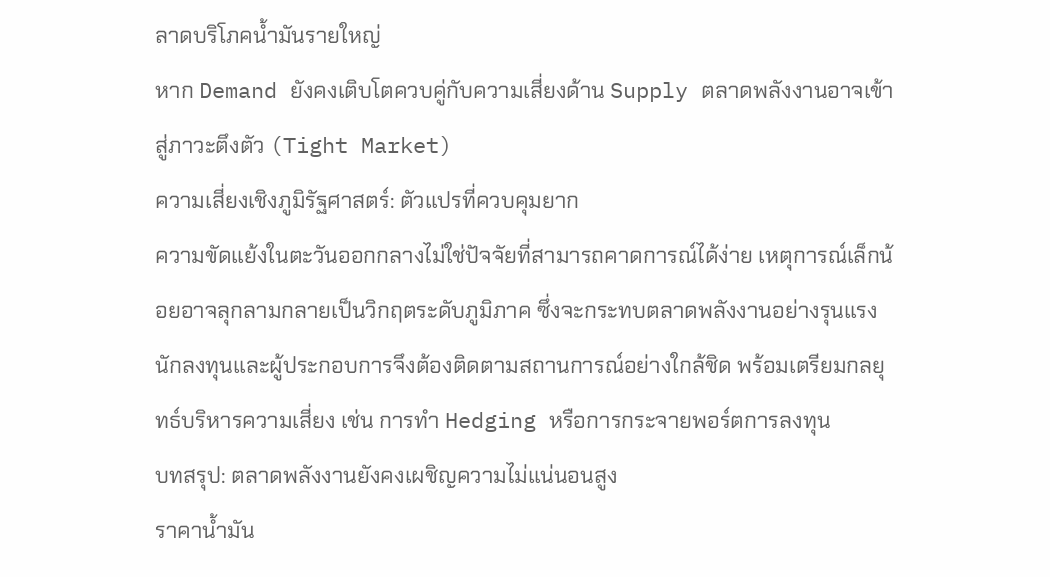ลาดบริโภคน้ำมันรายใหญ่
หาก Demand ยังคงเติบโตควบคู่กับความเสี่ยงด้าน Supply ตลาดพลังงานอาจเข้าสู่ภาวะตึงตัว (Tight Market)
ความเสี่ยงเชิงภูมิรัฐศาสตร์: ตัวแปรที่ควบคุมยาก
ความขัดแย้งในตะวันออกกลางไม่ใช่ปัจจัยที่สามารถคาดการณ์ได้ง่าย เหตุการณ์เล็กน้อยอาจลุกลามกลายเป็นวิกฤตระดับภูมิภาค ซึ่งจะกระทบตลาดพลังงานอย่างรุนแรง
นักลงทุนและผู้ประกอบการจึงต้องติดตามสถานการณ์อย่างใกล้ชิด พร้อมเตรียมกลยุทธ์บริหารความเสี่ยง เช่น การทำ Hedging หรือการกระจายพอร์ตการลงทุน
บทสรุป: ตลาดพลังงานยังคงเผชิญความไม่แน่นอนสูง
ราคาน้ำมัน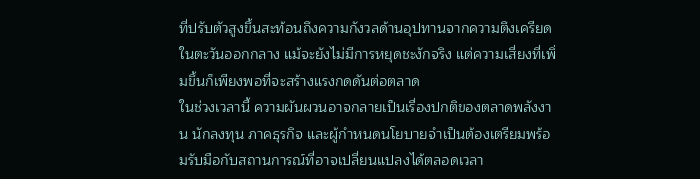ที่ปรับตัวสูงขึ้นสะท้อนถึงความกังวลด้านอุปทานจากความตึงเครียดในตะวันออกกลาง แม้จะยังไม่มีการหยุดชะงักจริง แต่ความเสี่ยงที่เพิ่มขึ้นก็เพียงพอที่จะสร้างแรงกดดันต่อตลาด
ในช่วงเวลานี้ ความผันผวนอาจกลายเป็นเรื่องปกติของตลาดพลังงาน นักลงทุน ภาคธุรกิจ และผู้กำหนดนโยบายจำเป็นต้องเตรียมพร้อมรับมือกับสถานการณ์ที่อาจเปลี่ยนแปลงได้ตลอดเวลา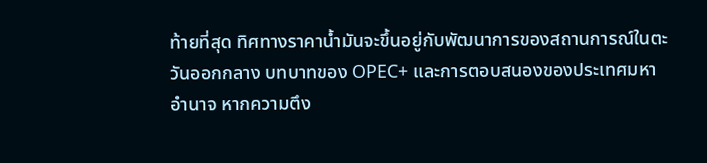ท้ายที่สุด ทิศทางราคาน้ำมันจะขึ้นอยู่กับพัฒนาการของสถานการณ์ในตะวันออกกลาง บทบาทของ OPEC+ และการตอบสนองของประเทศมหาอำนาจ หากความตึง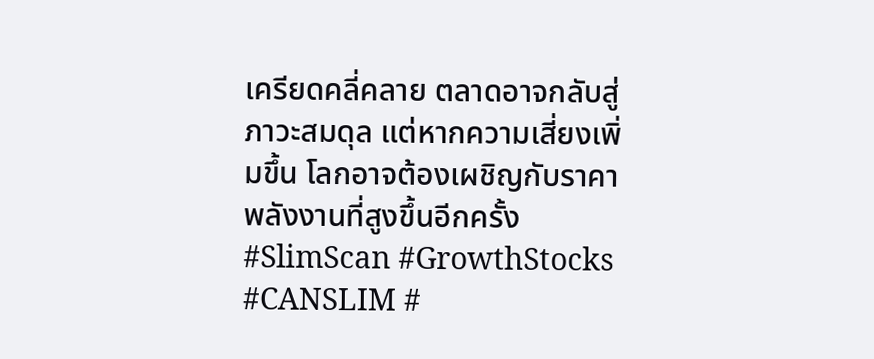เครียดคลี่คลาย ตลาดอาจกลับสู่ภาวะสมดุล แต่หากความเสี่ยงเพิ่มขึ้น โลกอาจต้องเผชิญกับราคาพลังงานที่สูงขึ้นอีกครั้ง
#SlimScan #GrowthStocks #CANSLIM #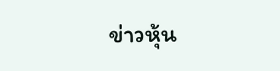ข่าวหุ้น